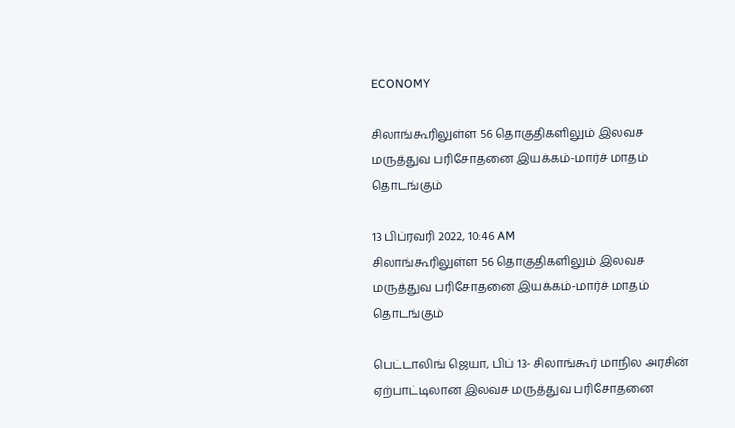ECONOMY

சிலாங்கூரிலுள்ள 56 தொகுதிகளிலும் இலவச மருத்துவ பரிசோதனை இயக்கம்-மார்ச் மாதம் தொடங்கும்

13 பிப்ரவரி 2022, 10:46 AM
சிலாங்கூரிலுள்ள 56 தொகுதிகளிலும் இலவச மருத்துவ பரிசோதனை இயக்கம்-மார்ச் மாதம் தொடங்கும்

பெட்டாலிங் ஜெயா, பிப் 13- சிலாங்கூர் மாநில அரசின் ஏற்பாட்டிலான இலவச மருத்துவ பரிசோதனை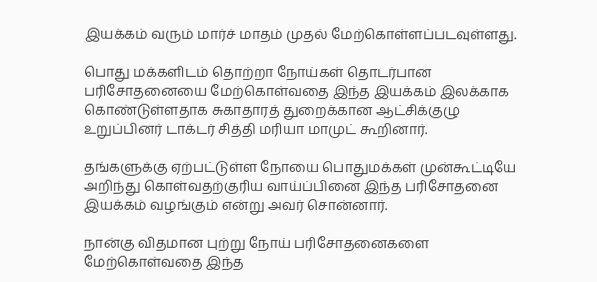இயக்கம் வரும் மார்ச் மாதம் முதல் மேற்கொள்ளப்படவுள்ளது.

பொது மக்களிடம் தொற்றா நோய்கள் தொடர்பான பரிசோதனையை மேற்கொள்வதை இந்த இயக்கம் இலக்காக கொண்டுள்ளதாக சுகாதாரத் துறைக்கான ஆட்சிக்குழு உறுப்பினர் டாக்டர் சித்தி மரியா மாமுட் கூறினார்.

தங்களுக்கு ஏற்பட்டுள்ள நோயை பொதுமக்கள் முன்கூட்டியே அறிந்து கொள்வதற்குரிய வாய்ப்பினை இந்த பரிசோதனை இயக்கம் வழங்கும் என்று அவர் சொன்னார்.

நான்கு விதமான புற்று நோய் பரிசோதனைகளை மேற்கொள்வதை இந்த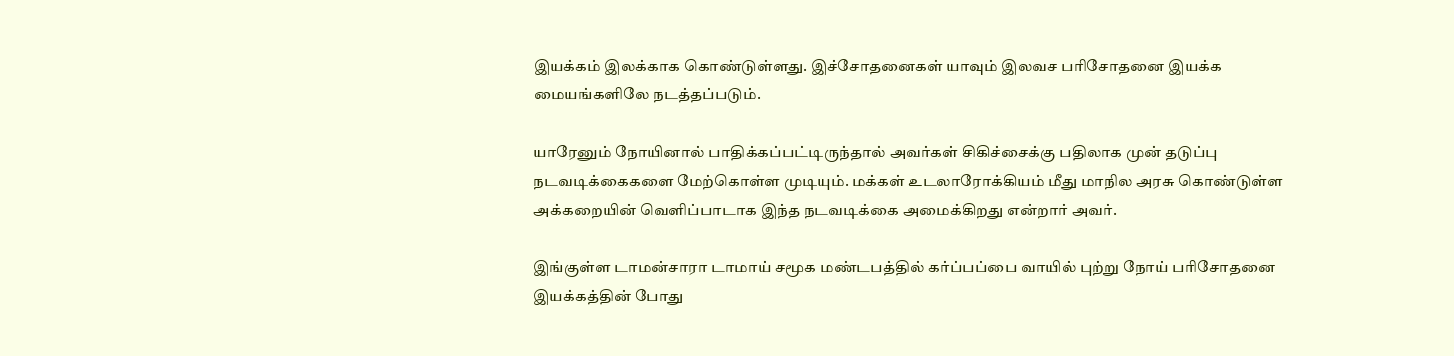இயக்கம் இலக்காக கொண்டுள்ளது. இச்சோதனைகள் யாவும் இலவச பரிசோதனை இயக்க மையங்களிலே நடத்தப்படும்.

யாரேனும் நோயினால் பாதிக்கப்பட்டிருந்தால் அவர்கள் சிகிச்சைக்கு பதிலாக முன் தடுப்பு நடவடிக்கைகளை மேற்கொள்ள முடியும். மக்கள் உடலாரோக்கியம் மீது மாநில அரசு கொண்டுள்ள அக்கறையின் வெளிப்பாடாக இந்த நடவடிக்கை அமைக்கிறது என்றார் அவர்.

இங்குள்ள டாமன்சாரா டாமாய் சமூக மண்டபத்தில் கர்ப்பப்பை வாயில் புற்று நோய் பரிசோதனை இயக்கத்தின் போது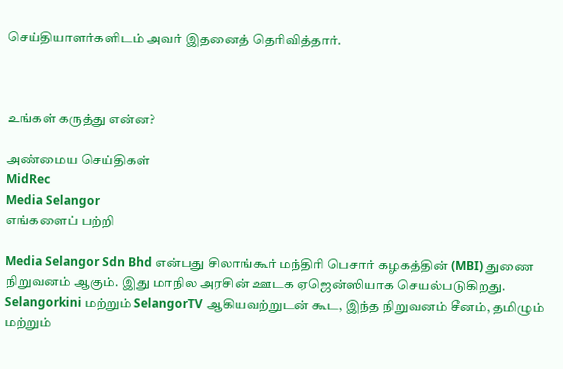செய்தியாளர்களிடம் அவர் இதனைத் தெரிவித்தார்.



உங்கள் கருத்து என்ன?

அண்மைய செய்திகள்
MidRec
Media Selangor
எங்களைப் பற்றி

Media Selangor Sdn Bhd என்பது சிலாங்கூர் மந்திரி பெசார் கழகத்தின் (MBI) துணை நிறுவனம் ஆகும். இது மாநில அரசின் ஊடக ஏஜென்ஸியாக செயல்படுகிறது. Selangorkini மற்றும் SelangorTV ஆகியவற்றுடன் கூட, இந்த நிறுவனம் சீனம், தமிழும் மற்றும்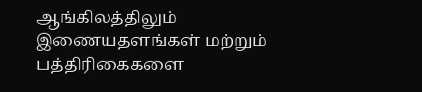ஆங்கிலத்திலும் இணையதளங்கள் மற்றும் பத்திரிகைகளை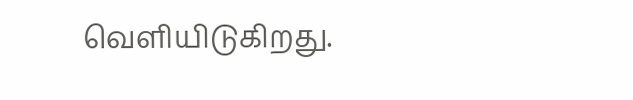வெளியிடுகிறது.